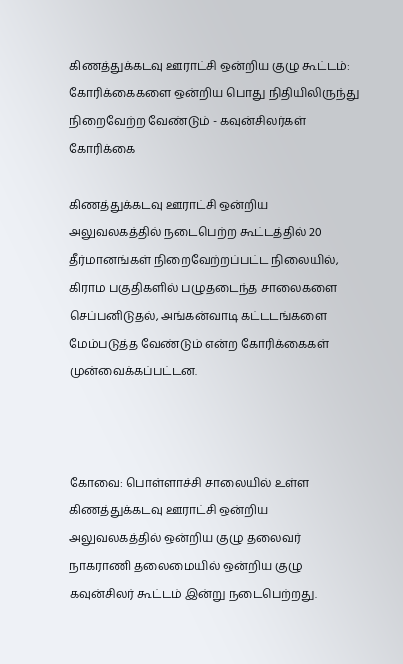கிணத்துக்கடவு ஊராட்சி ஒன்றிய குழு கூட்டம்: கோரிக்கைகளை ஒன்றிய பொது நிதியிலிருந்து நிறைவேற்ற வேண்டும் - கவுன்சிலர்கள் கோரிக்கை

கிணத்துக்கடவு ஊராட்சி ஒன்றிய அலுவலகத்தில் நடைபெற்ற கூட்டத்தில் 20 தீர்மானங்கள் நிறைவேற்றப்பட்ட நிலையில், கிராம பகுதிகளில் பழுதடைந்த சாலைகளை செப்பனிடுதல், அங்கன்வாடி கட்டடங்களை மேம்படுத்த வேண்டும் என்ற கோரிக்கைகள் முன்வைக்கப்பட்டன.



கோவை: பொள்ளாச்சி சாலையில் உள்ள கிணத்துக்கடவு ஊராட்சி ஒன்றிய அலுவலகத்தில் ஒன்றிய குழு தலைவர் நாகராணி தலைமையில் ஒன்றிய குழு கவுன்சிலர் கூட்டம் இன்று நடைபெற்றது.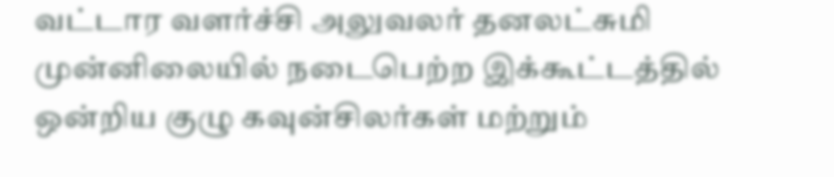வட்டார வளர்ச்சி அலுவலர் தனலட்சுமி முன்னிலையில் நடைபெற்ற இக்கூட்டத்தில் ஒன்றிய குழு கவுன்சிலர்கள் மற்றும்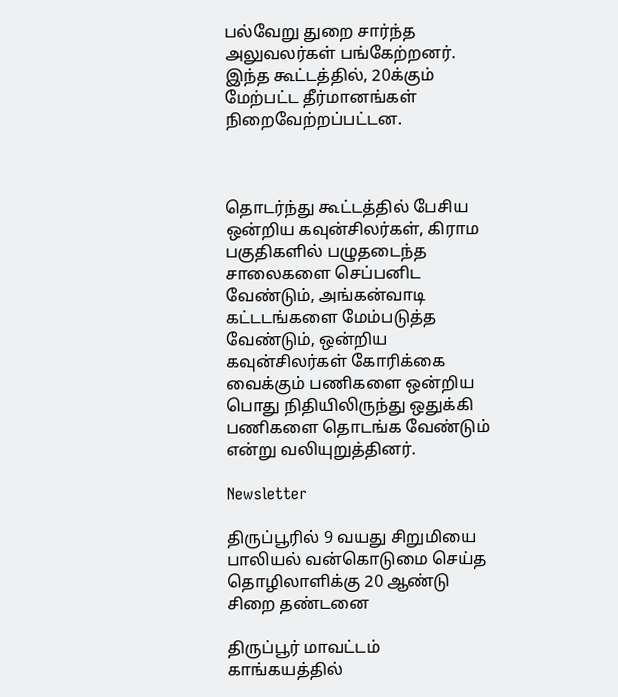பல்வேறு துறை சார்ந்த அலுவலர்கள் பங்கேற்றனர். இந்த கூட்டத்தில், 20க்கும் மேற்பட்ட தீர்மானங்கள் நிறைவேற்றப்பட்டன.



தொடர்ந்து கூட்டத்தில் பேசிய ஒன்றிய கவுன்சிலர்கள், கிராம பகுதிகளில் பழுதடைந்த சாலைகளை செப்பனிட வேண்டும், அங்கன்வாடி கட்டடங்களை மேம்படுத்த வேண்டும், ஒன்றிய கவுன்சிலர்கள் கோரிக்கை வைக்கும் பணிகளை ஒன்றிய பொது நிதியிலிருந்து ஒதுக்கி பணிகளை தொடங்க வேண்டும் என்று வலியுறுத்தினர்.

Newsletter

திருப்பூரில் 9 வயது சிறுமியை பாலியல் வன்கொடுமை செய்த தொழிலாளிக்கு 20 ஆண்டு சிறை தண்டனை

திருப்பூர் மாவட்டம் காங்கயத்தில்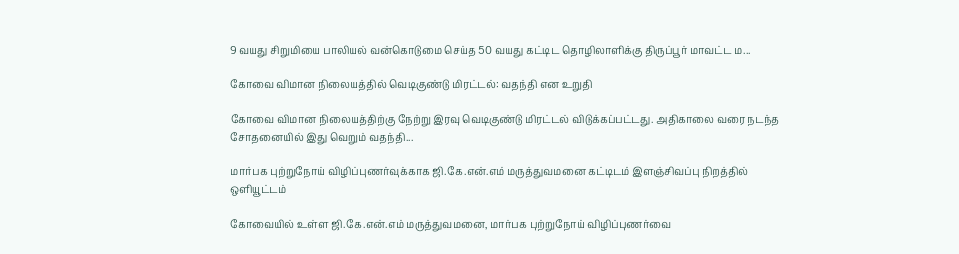9 வயது சிறுமியை பாலியல் வன்கொடுமை செய்த 50 வயது கட்டிட தொழிலாளிக்கு திருப்பூர் மாவட்ட ம...

கோவை விமான நிலையத்தில் வெடிகுண்டு மிரட்டல்: வதந்தி என உறுதி

கோவை விமான நிலையத்திற்கு நேற்று இரவு வெடிகுண்டு மிரட்டல் விடுக்கப்பட்டது. அதிகாலை வரை நடந்த சோதனையில் இது வெறும் வதந்தி...

மார்பக புற்றுநோய் விழிப்புணர்வுக்காக ஜி.கே.என்.எம் மருத்துவமனை கட்டிடம் இளஞ்சிவப்பு நிறத்தில் ஒளியூட்டம்

கோவையில் உள்ள ஜி.கே.என்.எம் மருத்துவமனை, மார்பக புற்றுநோய் விழிப்புணர்வை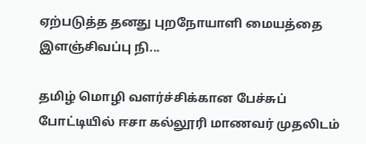ஏற்படுத்த தனது புறநோயாளி மையத்தை இளஞ்சிவப்பு நி...

தமிழ் மொழி வளர்ச்சிக்கான பேச்சுப் போட்டியில் ஈசா கல்லூரி மாணவர் முதலிடம்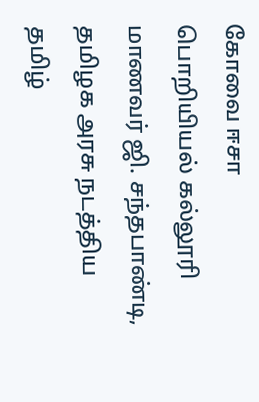கோவை ஈசா பொறியியல் கல்லூரி மாணவர் ஜி. சந்தபாண்டி, தமிழக அரசு நடத்திய தமிழ்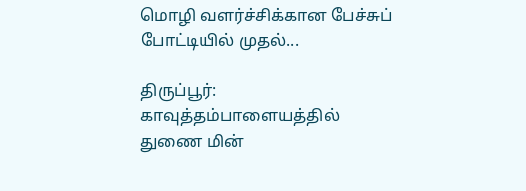மொழி வளர்ச்சிக்கான பேச்சுப் போட்டியில் முதல்...

திருப்பூர்: காவுத்தம்பாளையத்தில் துணை மின்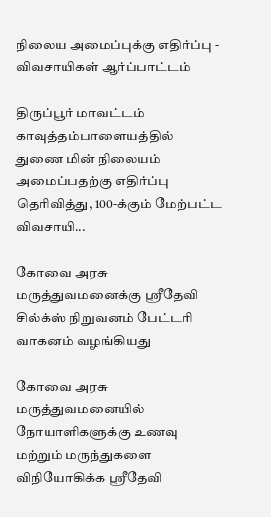நிலைய அமைப்புக்கு எதிர்ப்பு - விவசாயிகள் ஆர்ப்பாட்டம்

திருப்பூர் மாவட்டம் காவுத்தம்பாளையத்தில் துணை மின் நிலையம் அமைப்பதற்கு எதிர்ப்பு தெரிவித்து, 100-க்கும் மேற்பட்ட விவசாயி...

கோவை அரசு மருத்துவமனைக்கு ஸ்ரீதேவி சில்க்ஸ் நிறுவனம் பேட்டரி வாகனம் வழங்கியது

கோவை அரசு மருத்துவமனையில் நோயாளிகளுக்கு உணவு மற்றும் மருந்துகளை விநியோகிக்க ஸ்ரீதேவி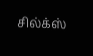சில்க்ஸ்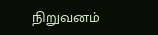நிறுவனம்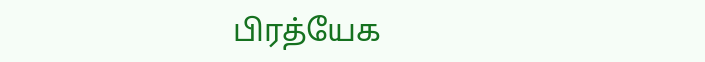பிரத்யேக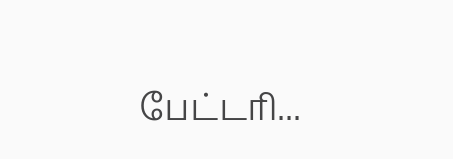பேட்டரி...